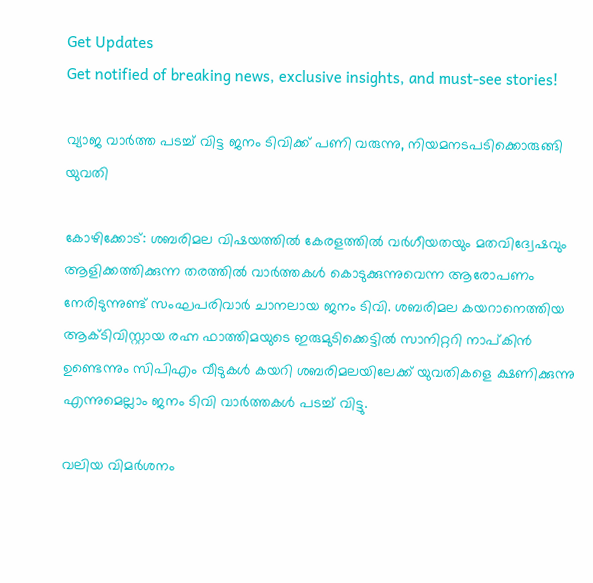Get Updates
Get notified of breaking news, exclusive insights, and must-see stories!

വ്യാജ വാർത്ത പടച്ച് വിട്ട ജനം ടിവിക്ക് പണി വരുന്നു, നിയമനടപടിക്കൊരുങ്ങി യുവതി

കോഴിക്കോട്: ശബരിമല വിഷയത്തില്‍ കേരളത്തില്‍ വര്‍ഗീയതയും മതവിദ്വേഷവും ആളിക്കത്തിക്കുന്ന തരത്തില്‍ വാര്‍ത്തകള്‍ കൊടുക്കുന്നുവെന്ന ആരോപണം നേരിടുന്നുണ്ട് സംഘപരിവാര്‍ ചാനലായ ജനം ടിവി. ശബരിമല കയറാനെത്തിയ ആക്ടിവിസ്റ്റായ രഹ്ന ഫാത്തിമയുടെ ഇരുമുടിക്കെട്ടില്‍ സാനിറ്ററി നാപ്കിന്‍ ഉണ്ടെന്നും സിപിഎം വീടുകള്‍ കയറി ശബരിമലയിലേക്ക് യുവതികളെ ക്ഷണിക്കുന്നു എന്നുമെല്ലാം ജനം ടിവി വാര്‍ത്തകള്‍ പടച്ച് വിട്ടു.

വലിയ വിമര്‍ശനം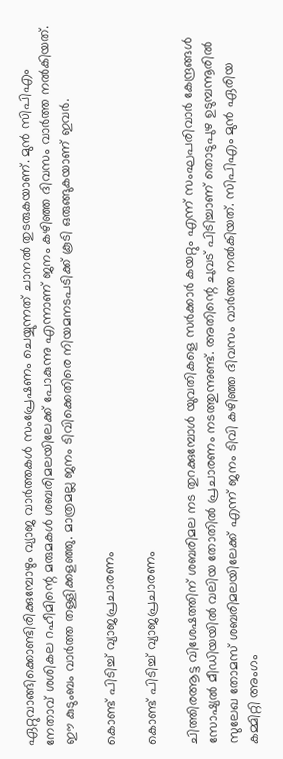ഏറ്റുവാങ്ങിക്കൊണ്ടിരിക്കുമ്പോഴും വ്യാജ വാര്‍ത്തകള്‍ സംപ്രേഷണം ചെയ്യുന്നത് ചാനല്‍ തുടരുകയാണ്. മുന്‍ സിപിഎം നേതാവ് ശശികല റഹീമിന്റെ മരുമകള്‍ ശബരിമലയിലേക്ക് പോകുന്നു എന്നാണ് ജനം കഴിഞ്ഞ ദിവസം വാര്‍ത്ത നല്‍കിയത്. ഈ കുടുംബം വാര്‍ത്ത തള്ളിക്കളഞ്ഞു. മാത്രമല്ല ജനം ടിവിക്കെതിരെ നിയമനടപടിക്ക് കൂടി ഒരുങ്ങുകയാണ് ഇവര്‍.

കൊണ്ട് പിടിച്ച് വ്യാജപ്രചാരണം

കൊണ്ട് പിടിച്ച് വ്യാജപ്രചാരണം

ചിത്തിരആട്ട വിശേഷത്തിന് ശബരിമല നട തുറക്കുമ്പോള്‍ യുവതികളെ സര്‍ക്കാര്‍ കയറ്റും എന്ന് സംഘപരിവാര്‍ കേന്ദ്രങ്ങള്‍ സോഷ്യല്‍ മീഡിയയില്‍ വലിയ തോതില്‍ പ്രചാരണം നടത്തുന്നുണ്ട്. അതിന്റെ ചുവട് പിടിച്ചാണ് തൊടുപുഴ ഉടുമ്പന്നൂരില്‍ സുലേഖ തോമസ് ശബരിമലയിലേക്ക് എന്ന് ജനം ടിവി കഴിഞ്ഞ ദിവസം വാര്‍ത്ത നല്‍കിയത്. സിപിഎം മുന്‍ ഏരിയ കമ്മിറ്റി അംഗം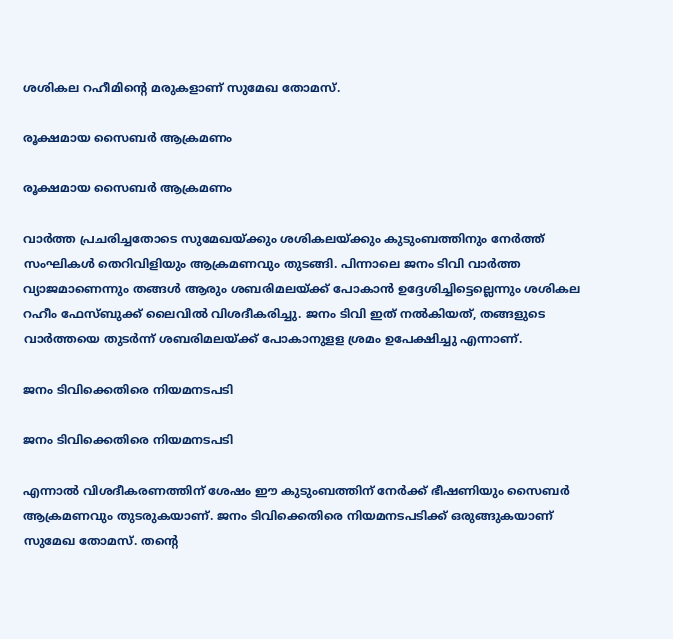ശശികല റഹീമിന്റെ മരുകളാണ് സുമേഖ തോമസ്.

രൂക്ഷമായ സൈബർ ആക്രമണം

രൂക്ഷമായ സൈബർ ആക്രമണം

വാര്‍ത്ത പ്രചരിച്ചതോടെ സുമേഖയ്ക്കും ശശികലയ്ക്കും കുടുംബത്തിനും നേര്‍ത്ത് സംഘികള്‍ തെറിവിളിയും ആക്രമണവും തുടങ്ങി. പിന്നാലെ ജനം ടിവി വാര്‍ത്ത വ്യാജമാണെന്നും തങ്ങള്‍ ആരും ശബരിമലയ്ക്ക് പോകാന്‍ ഉദ്ദേശിച്ചിട്ടെല്ലെന്നും ശശികല റഹീം ഫേസ്ബുക്ക് ലൈവില്‍ വിശദീകരിച്ചു. ജനം ടിവി ഇത് നല്‍കിയത്, തങ്ങളുടെ വാര്‍ത്തയെ തുടര്‍ന്ന് ശബരിമലയ്ക്ക് പോകാനുളള ശ്രമം ഉപേക്ഷിച്ചു എന്നാണ്.

ജനം ടിവിക്കെതിരെ നിയമനടപടി

ജനം ടിവിക്കെതിരെ നിയമനടപടി

എന്നാല്‍ വിശദീകരണത്തിന് ശേഷം ഈ കുടുംബത്തിന് നേര്‍ക്ക് ഭീഷണിയും സൈബര്‍ ആക്രമണവും തുടരുകയാണ്. ജനം ടിവിക്കെതിരെ നിയമനടപടിക്ക് ഒരുങ്ങുകയാണ് സുമേഖ തോമസ്. തന്റെ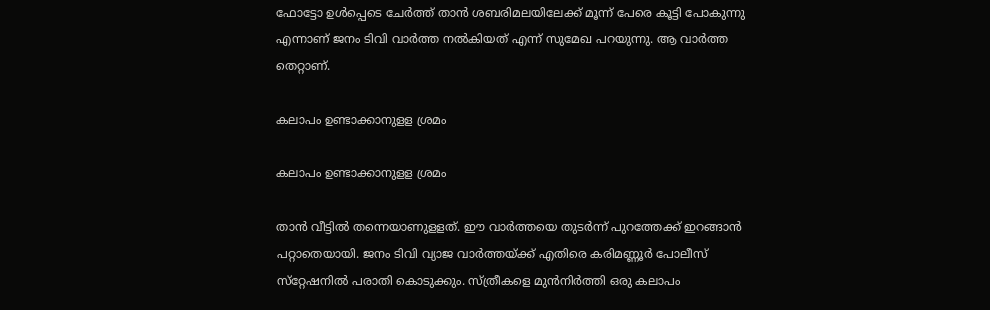ഫോട്ടോ ഉള്‍പ്പെടെ ചേര്‍ത്ത് താന്‍ ശബരിമലയിലേക്ക് മൂന്ന് പേരെ കൂട്ടി പോകുന്നു എന്നാണ് ജനം ടിവി വാര്‍ത്ത നല്‍കിയത് എന്ന് സുമേഖ പറയുന്നു. ആ വാര്‍ത്ത തെറ്റാണ്.

കലാപം ഉണ്ടാക്കാനുളള ശ്രമം

കലാപം ഉണ്ടാക്കാനുളള ശ്രമം

താന്‍ വീട്ടില്‍ തന്നെയാണുളളത്. ഈ വാര്‍ത്തയെ തുടര്‍ന്ന് പുറത്തേക്ക് ഇറങ്ങാന്‍ പറ്റാതെയായി. ജനം ടിവി വ്യാജ വാര്‍ത്തയ്ക്ക് എതിരെ കരിമണ്ണൂര്‍ പോലീസ് സ്‌റ്റേഷനില്‍ പരാതി കൊടുക്കും. സ്ത്രീകളെ മുന്‍നിര്‍ത്തി ഒരു കലാപം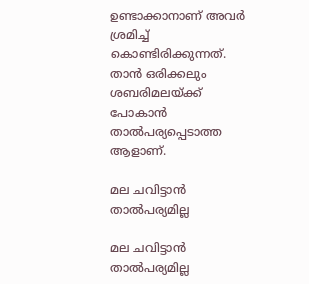ഉണ്ടാക്കാനാണ് അവര്‍ ശ്രമിച്ച് കൊണ്ടിരിക്കുന്നത്. താന്‍ ഒരിക്കലും ശബരിമലയ്ക്ക് പോകാന്‍ താല്‍പര്യപ്പെടാത്ത ആളാണ്.

മല ചവിട്ടാൻ താൽപര്യമില്ല

മല ചവിട്ടാൻ താൽപര്യമില്ല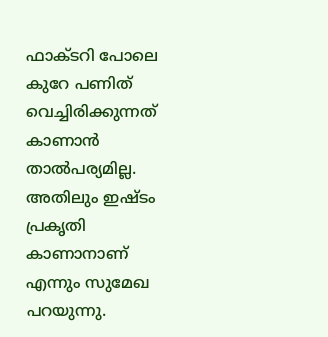ഫാക്ടറി പോലെ കുറേ പണിത് വെച്ചിരിക്കുന്നത് കാണാന്‍ താല്‍പര്യമില്ല. അതിലും ഇഷ്ടം പ്രകൃതി കാണാനാണ് എന്നും സുമേഖ പറയുന്നു.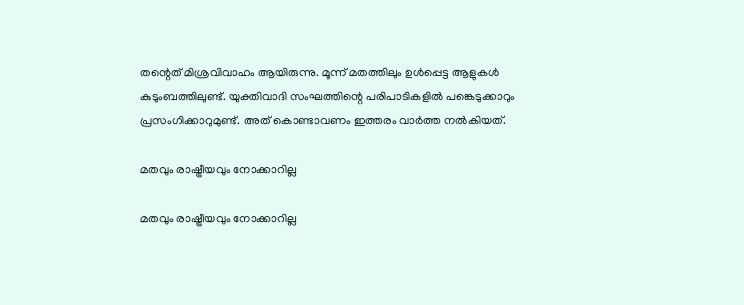തന്റെത് മിശ്രവിവാഹം ആയിരുന്നു. മൂന്ന് മതത്തിലും ഉള്‍പ്പെട്ട ആളുകള്‍ കുടുംബത്തിലുണ്ട്. യുക്തിവാദി സംഘത്തിന്റെ പരിപാടികളില്‍ പങ്കെടുക്കാറും പ്രസംഗിക്കാറുമുണ്ട്. അത് കൊണ്ടാവണം ഇത്തരം വാര്‍ത്ത നല്‍കിയത്.

മതവും രാഷ്ട്രീയവും നോക്കാറില്ല

മതവും രാഷ്ട്രീയവും നോക്കാറില്ല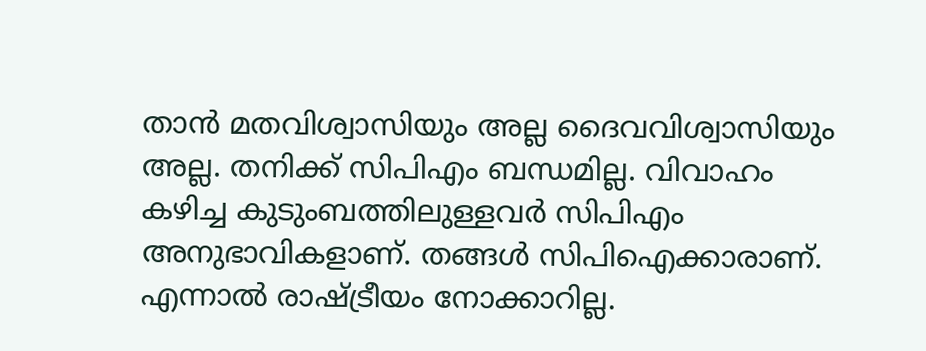താന്‍ മതവിശ്വാസിയും അല്ല ദൈവവിശ്വാസിയും അല്ല. തനിക്ക് സിപിഎം ബന്ധമില്ല. വിവാഹം കഴിച്ച കുടുംബത്തിലുള്ളവര്‍ സിപിഎം അനുഭാവികളാണ്. തങ്ങള്‍ സിപിഐക്കാരാണ്. എന്നാല്‍ രാഷ്ട്രീയം നോക്കാറില്ല.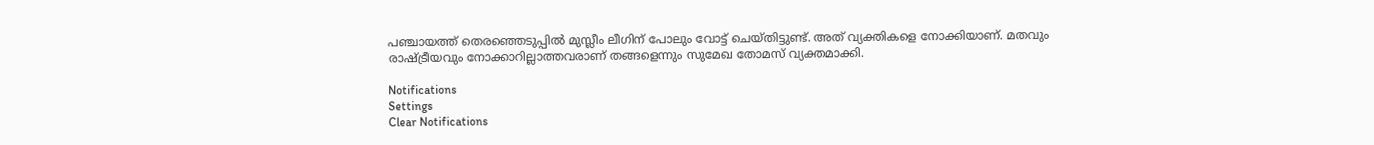പഞ്ചായത്ത് തെരഞ്ഞെടുപ്പില്‍ മുസ്ലീം ലീഗിന് പോലും വോട്ട് ചെയ്തിട്ടുണ്ട്. അത് വ്യക്തികളെ നോക്കിയാണ്. മതവും രാഷ്ട്രീയവും നോക്കാറില്ലാത്തവരാണ് തങ്ങളെന്നും സുമേഖ തോമസ് വ്യക്തമാക്കി.

Notifications
Settings
Clear Notifications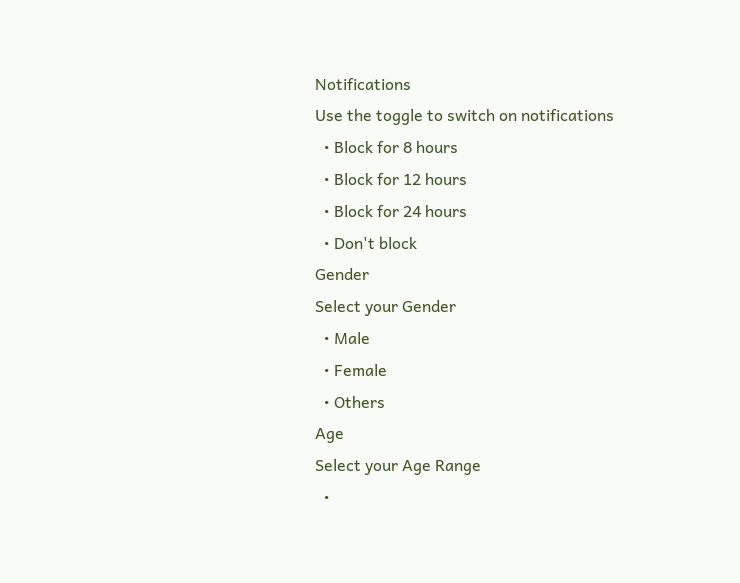Notifications
Use the toggle to switch on notifications
  • Block for 8 hours
  • Block for 12 hours
  • Block for 24 hours
  • Don't block
Gender
Select your Gender
  • Male
  • Female
  • Others
Age
Select your Age Range
  •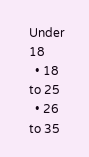Under 18
  • 18 to 25
  • 26 to 35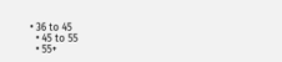• 36 to 45
  • 45 to 55
  • 55+